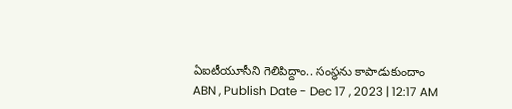ఏఐటీయూసీని గెలిపిద్దాం.. సంస్థను కాపాడుకుందాం
ABN , Publish Date - Dec 17 , 2023 | 12:17 AM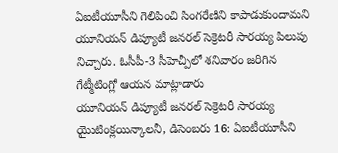ఏఐటీయూసీని గెలిపించి సింగరేణిని కాపాడుకుందామని యూనియన్ డిప్యూటీ జనరల్ సెక్రెటరీ సారయ్య పిలుపు నిచ్చారు. ఓసీపీ-3 సీహెచ్పీలో శనివారం జరిగిన గేట్మీటింగ్లో ఆయన మాట్లాడారు
యూనియన్ డిప్యూటీ జనరల్ సెక్రెటరీ సారయ్య
యైుటింక్లయిన్కాలనీ, డిసెంబరు 16: ఏఐటీయూసీని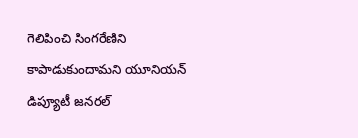గెలిపించి సింగరేణిని కాపాడుకుందామని యూనియన్ డిప్యూటీ జనరల్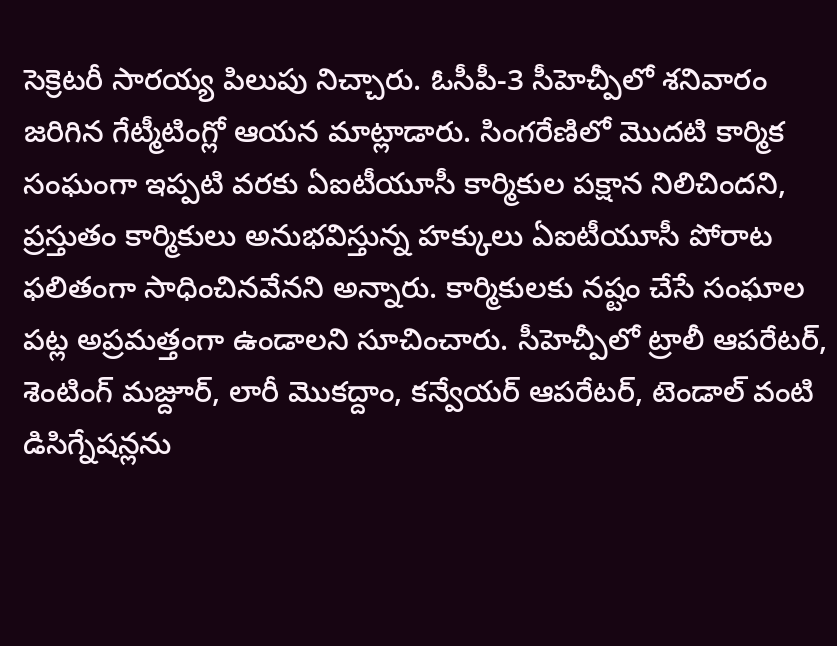సెక్రెటరీ సారయ్య పిలుపు నిచ్చారు. ఓసీపీ-3 సీహెచ్పీలో శనివారం జరిగిన గేట్మీటింగ్లో ఆయన మాట్లాడారు. సింగరేణిలో మొదటి కార్మిక సంఘంగా ఇప్పటి వరకు ఏఐటీయూసీ కార్మికుల పక్షాన నిలిచిందని, ప్రస్తుతం కార్మికులు అనుభవిస్తున్న హక్కులు ఏఐటీయూసీ పోరాట ఫలితంగా సాధించినవేనని అన్నారు. కార్మికులకు నష్టం చేసే సంఘాల పట్ల అప్రమత్తంగా ఉండాలని సూచించారు. సీహెచ్పీలో ట్రాలీ ఆపరేటర్, శెంటింగ్ మజ్దూర్, లారీ మొకద్దాం, కన్వేయర్ ఆపరేటర్, టెండాల్ వంటి డిసిగ్నేషన్లను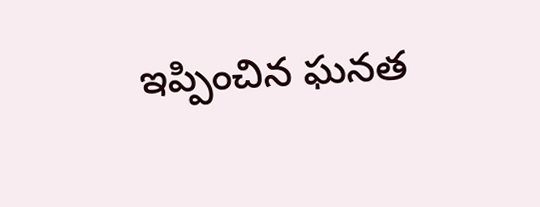ఇప్పించిన ఘనత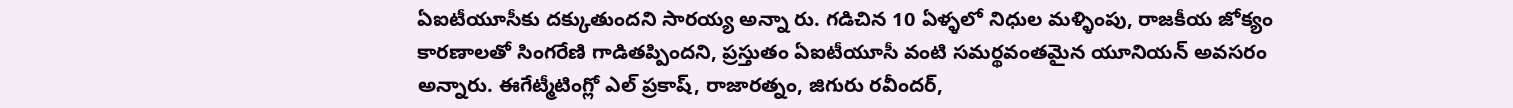ఏఐటీయూసీకు దక్కుతుందని సారయ్య అన్నా రు. గడిచిన 10 ఏళ్ళలో నిధుల మళ్ళింపు, రాజకీయ జోక్యం కారణాలతో సింగరేణి గాడితప్పిందని, ప్రస్తుతం ఏఐటీయూసీ వంటి సమర్థవంతమైన యూనియన్ అవసరం అన్నారు. ఈగేట్మీటింగ్లో ఎల్ ప్రకాష్, రాజారత్నం, జిగురు రవీందర్,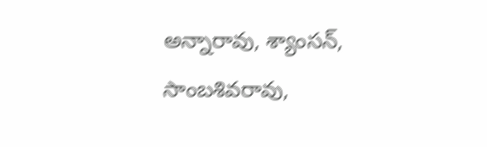అన్నారావు, శ్యాంసన్, సాంబశివరావు,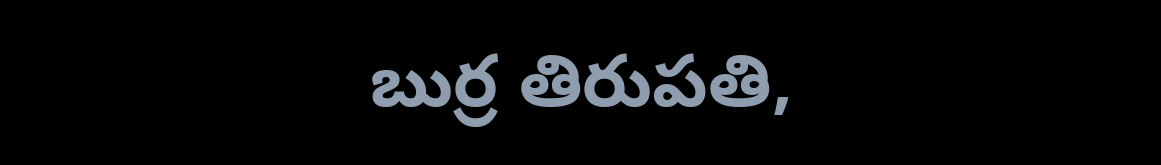బుర్ర తిరుపతి,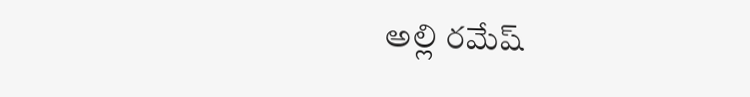అల్లి రమేష్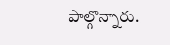పాల్గొన్నారు.